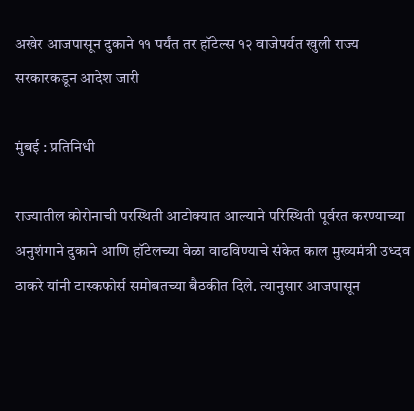अखेर आजपासून दुकाने ११ पर्यंत तर हॉटेल्स १२ वाजेपर्यत खुली राज्य सरकारकडून आदेश जारी

मुंबई : प्रतिनिधी

राज्यातील कोरोनाची परस्थिती आटोक्यात आल्याने परिस्थिती पूर्वरत करण्याच्या अनुशंगाने दुकाने आणि हॉटेलच्या वेळा वाढविण्याचे संकेत काल मुख्यमंत्री उध्दव ठाकरे यांनी टास्कफोर्स समोबतच्या बैठकीत दिले. त्यानुसार आजपासून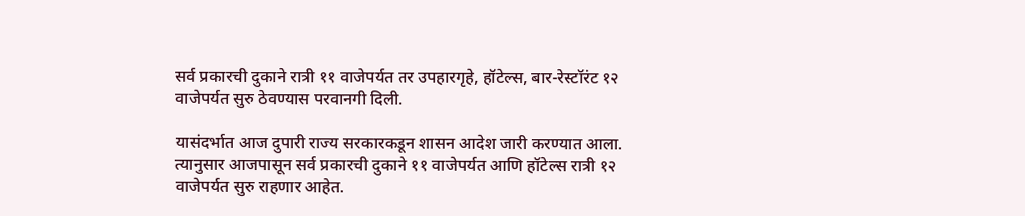सर्व प्रकारची दुकाने रात्री ११ वाजेपर्यत तर उपहारगृहे, हॉटेल्स, बार-रेस्टॉरंट १२ वाजेपर्यत सुरु ठेवण्यास परवानगी दिली.

यासंदर्भात आज दुपारी राज्य सरकारकडून शासन आदेश जारी करण्यात आला. त्यानुसार आजपासून सर्व प्रकारची दुकाने ११ वाजेपर्यत आणि हॉटेल्स रात्री १२ वाजेपर्यत सुरु राहणार आहेत.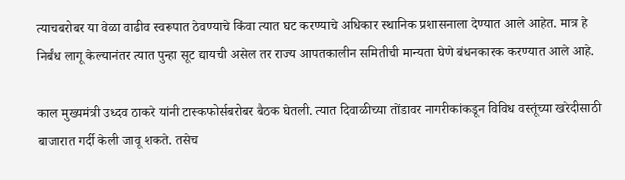त्याचबरोबर या वेळा वाढीव स्वरूपात ठेवण्याचे किंवा त्यात घट करण्याचे अधिकार स्थानिक प्रशासनाला देण्यात आले आहेत. मात्र हे निर्बंध लागू केल्यानंतर त्यात पुन्हा सूट द्यायची असेल तर राज्य आपतकालीन समितीची मान्यता घेणे बंधनकारक करण्यात आले आहे.

काल मुख्यमंत्री उध्दव ठाकरे यांनी टास्कफोर्सबरोबर बैठक घेतली. त्यात दिवाळीच्या तोंडावर नागरीकांकडून विविध वस्तूंच्या खरेदीसाठी बाजारात गर्दी केली जावू शकते. तसेच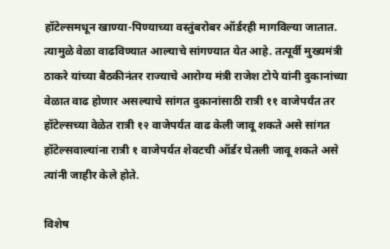हॉटेल्समधून खाण्या-पिण्याच्या वस्तुंबरोबर ऑर्डरही मागविल्या जातात. त्यामुळे वेळा वाढविण्यात आल्याचे सांगण्यात येत आहे. तत्पूर्वी मुख्यमंत्री ठाकरे यांच्या बैठकीनंतर राज्याचे आरोग्य मंत्री राजेश टोपे यांनी दुकानांच्या वेळात वाढ होणार असल्याचे सांगत दुकानांसाठी रात्री ११ वाजेपर्यंत तर हॉटेल्सच्या वेळेत रात्री १२ वाजेपर्यत वाढ केली जावू शकते असे सांगत हॉटेल्सवाल्यांना रात्री १ वाजेपर्यत शेवटची ऑर्डर घेतली जावू शकते असे त्यांनी जाहीर केले होते.

विशेष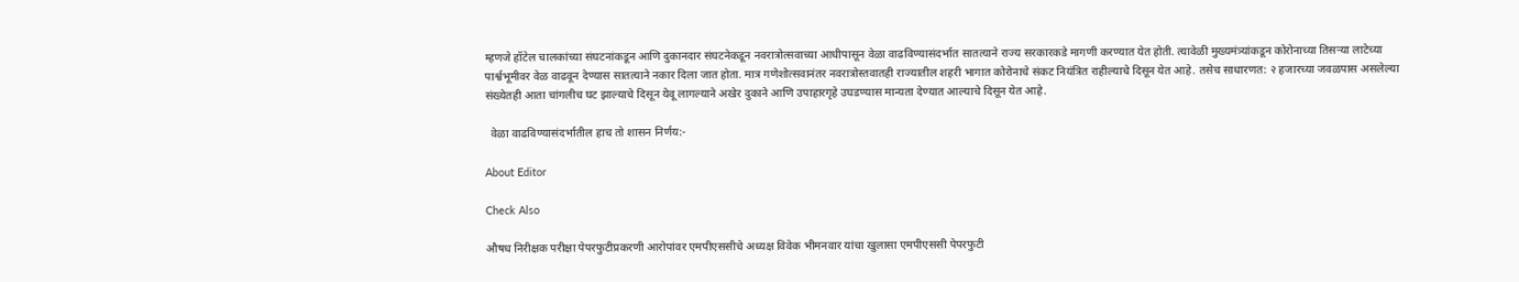म्हणजे हॉटेल चालकांच्या संघटनांकडून आणि दुकानदार संघटनेकडून नवरात्रोत्सवाच्या आधीपासून वेळा वाढविण्यासंदर्भात सातत्याने राज्य सरकारकडे मागणी करण्यात येत होती. त्यावेळी मुख्यमंत्र्यांकडून कोरोनाच्या तिसऱ्या लाटेच्या पार्श्वभूमीवर वेळ वाढवून देण्यास सातत्याने नकार दिला जात होता. मात्र गणेशोत्सवानंतर नवरात्रोस्तवातही राज्यातील शहरी भागात कोरोनाचे संकट नियंत्रित राहील्याचे दिसून येत आहे. तसेच साधारणत: २ हजारच्या जवळपास असलेल्या संख्येतही आता चांगलीच घट झाल्याचे दिसून येवू लागल्याने अखेर दुकाने आणि उपाहारगृहे उघडण्यास मान्यता देण्यात आल्याचे दिसून येत आहे.

  वेळा वाढविण्यासंदर्भातील हाच तो शासन निर्णय:-

About Editor

Check Also

औषध निरीक्षक परीक्षा पेपरफुटीप्रकरणी आरोपांवर एमपीएससीचे अध्यक्ष विवेक भीमनवार यांचा खुलासा एमपीएससी पेपरफुटी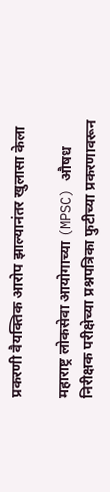प्रकरणी वैयक्तिक आरोप झाल्यानंतर खुलासा केला

महाराष्ट्र लोकसेवा आयोगाच्या (MPSC) औषध निरीक्षक परीक्षेच्या प्रश्नपत्रिका फुटीच्या प्रकरणावरून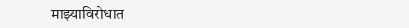माझ्याविरोधात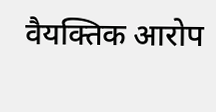वैयक्तिक आरोप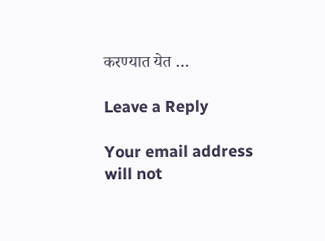करण्यात येत …

Leave a Reply

Your email address will not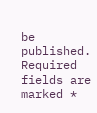be published. Required fields are marked *